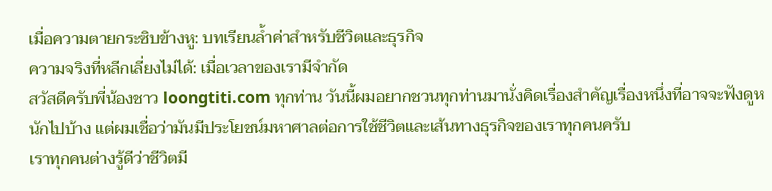เมื่อความตายกระซิบข้างหู: บทเรียนล้ำค่าสำหรับชีวิตและธุรกิจ
ความจริงที่หลีกเลี่ยงไม่ได้: เมื่อเวลาของเรามีจำกัด
สวัสดีครับพี่น้องชาว loongtiti.com ทุกท่าน วันนี้ผมอยากชวนทุกท่านมานั่งคิดเรื่องสำคัญเรื่องหนึ่งที่อาจจะฟังดูหนักไปบ้าง แต่ผมเชื่อว่ามันมีประโยชน์มหาศาลต่อการใช้ชีวิตและเส้นทางธุรกิจของเราทุกคนครับ
เราทุกคนต่างรู้ดีว่าชีวิตมี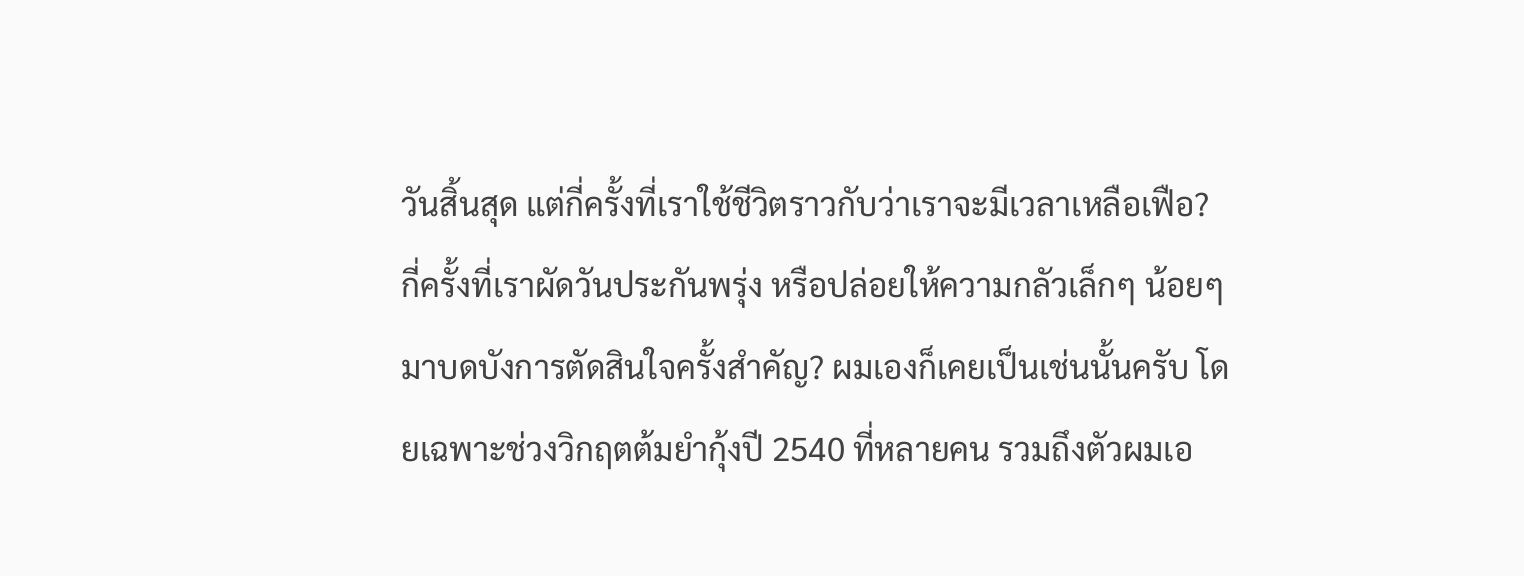วันสิ้นสุด แต่กี่ครั้งที่เราใช้ชีวิตราวกับว่าเราจะมีเวลาเหลือเฟือ? กี่ครั้งที่เราผัดวันประกันพรุ่ง หรือปล่อยให้ความกลัวเล็กๆ น้อยๆ มาบดบังการตัดสินใจครั้งสำคัญ? ผมเองก็เคยเป็นเช่นนั้นครับ โดยเฉพาะช่วงวิกฤตต้มยำกุ้งปี 2540 ที่หลายคน รวมถึงตัวผมเอ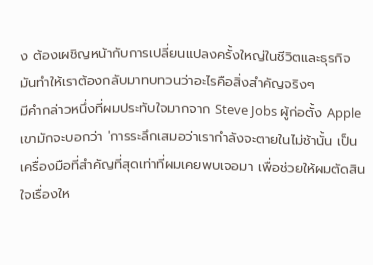ง ต้องเผชิญหน้ากับการเปลี่ยนแปลงครั้งใหญ่ในชีวิตและธุรกิจ มันทำให้เราต้องกลับมาทบทวนว่าอะไรคือสิ่งสำคัญจริงๆ
มีคำกล่าวหนึ่งที่ผมประทับใจมากจาก Steve Jobs ผู้ก่อตั้ง Apple เขามักจะบอกว่า 'การระลึกเสมอว่าเรากำลังจะตายในไม่ช้านั้น เป็นเครื่องมือที่สำคัญที่สุดเท่าที่ผมเคยพบเจอมา เพื่อช่วยให้ผมตัดสินใจเรื่องให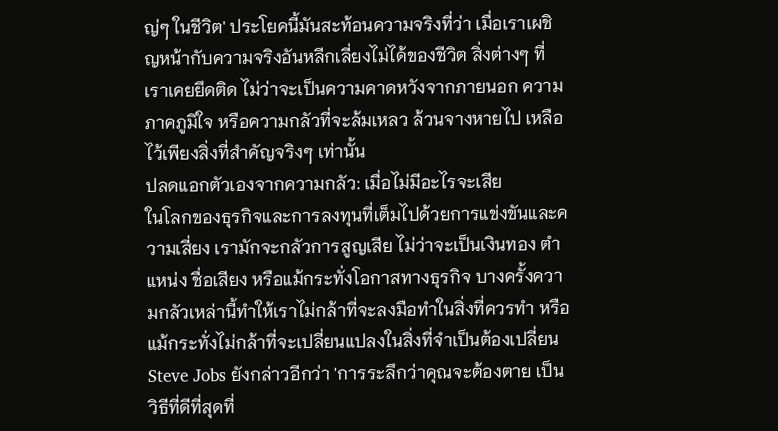ญ่ๆ ในชีวิต' ประโยคนี้มันสะท้อนความจริงที่ว่า เมื่อเราเผชิญหน้ากับความจริงอันหลีกเลี่ยงไม่ได้ของชีวิต สิ่งต่างๆ ที่เราเคยยึดติด ไม่ว่าจะเป็นความคาดหวังจากภายนอก ความภาคภูมิใจ หรือความกลัวที่จะล้มเหลว ล้วนจางหายไป เหลือไว้เพียงสิ่งที่สำคัญจริงๆ เท่านั้น
ปลดแอกตัวเองจากความกลัว: เมื่อไม่มีอะไรจะเสีย
ในโลกของธุรกิจและการลงทุนที่เต็มไปด้วยการแข่งขันและความเสี่ยง เรามักจะกลัวการสูญเสีย ไม่ว่าจะเป็นเงินทอง ตำแหน่ง ชื่อเสียง หรือแม้กระทั่งโอกาสทางธุรกิจ บางครั้งความกลัวเหล่านี้ทำให้เราไม่กล้าที่จะลงมือทำในสิ่งที่ควรทำ หรือแม้กระทั่งไม่กล้าที่จะเปลี่ยนแปลงในสิ่งที่จำเป็นต้องเปลี่ยน
Steve Jobs ยังกล่าวอีกว่า 'การระลึกว่าคุณจะต้องตาย เป็นวิธีที่ดีที่สุดที่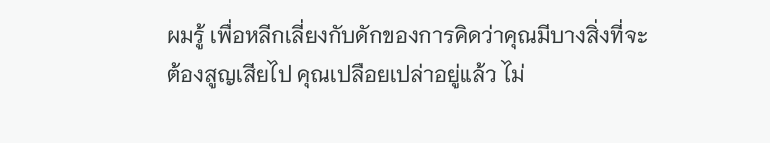ผมรู้ เพื่อหลีกเลี่ยงกับดักของการคิดว่าคุณมีบางสิ่งที่จะต้องสูญเสียไป คุณเปลือยเปล่าอยู่แล้ว ไม่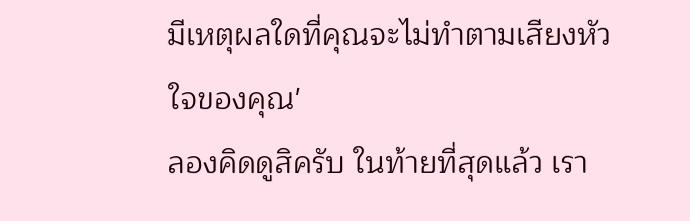มีเหตุผลใดที่คุณจะไม่ทำตามเสียงหัวใจของคุณ'
ลองคิดดูสิครับ ในท้ายที่สุดแล้ว เรา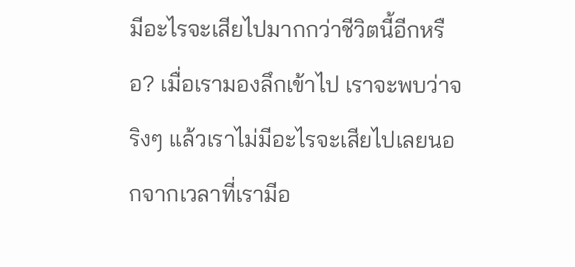มีอะไรจะเสียไปมากกว่าชีวิตนี้อีกหรือ? เมื่อเรามองลึกเข้าไป เราจะพบว่าจริงๆ แล้วเราไม่มีอะไรจะเสียไปเลยนอกจากเวลาที่เรามีอ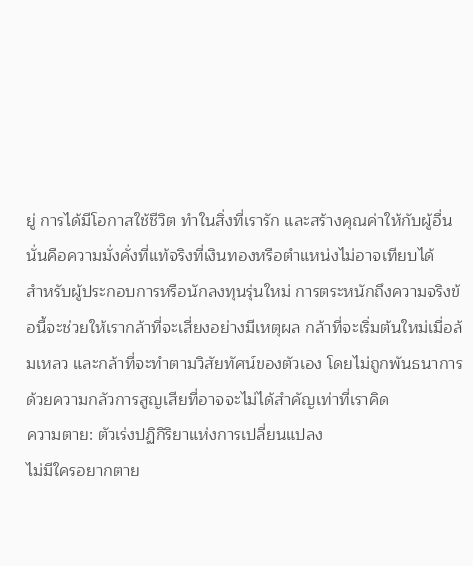ยู่ การได้มีโอกาสใช้ชีวิต ทำในสิ่งที่เรารัก และสร้างคุณค่าให้กับผู้อื่น นั่นคือความมั่งคั่งที่แท้จริงที่เงินทองหรือตำแหน่งไม่อาจเทียบได้
สำหรับผู้ประกอบการหรือนักลงทุนรุ่นใหม่ การตระหนักถึงความจริงข้อนี้จะช่วยให้เรากล้าที่จะเสี่ยงอย่างมีเหตุผล กล้าที่จะเริ่มต้นใหม่เมื่อล้มเหลว และกล้าที่จะทำตามวิสัยทัศน์ของตัวเอง โดยไม่ถูกพันธนาการด้วยความกลัวการสูญเสียที่อาจจะไม่ได้สำคัญเท่าที่เราคิด
ความตาย: ตัวเร่งปฏิกิริยาแห่งการเปลี่ยนแปลง
ไม่มีใครอยากตาย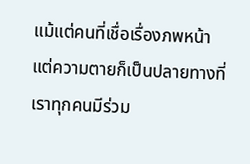แม้แต่คนที่เชื่อเรื่องภพหน้า แต่ความตายก็เป็นปลายทางที่เราทุกคนมีร่วม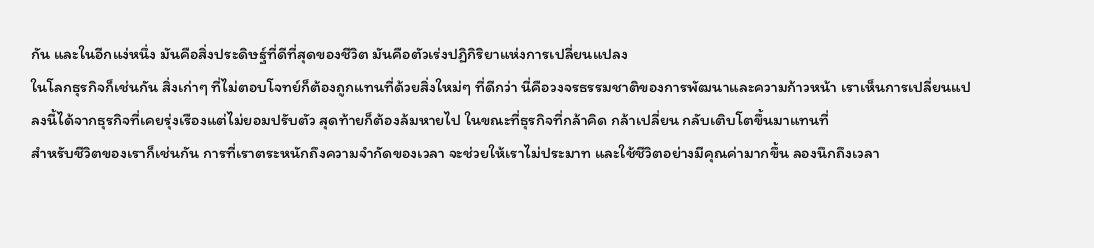กัน และในอีกแง่หนึ่ง มันคือสิ่งประดิษฐ์ที่ดีที่สุดของชีวิต มันคือตัวเร่งปฏิกิริยาแห่งการเปลี่ยนแปลง
ในโลกธุรกิจก็เช่นกัน สิ่งเก่าๆ ที่ไม่ตอบโจทย์ก็ต้องถูกแทนที่ด้วยสิ่งใหม่ๆ ที่ดีกว่า นี่คือวงจรธรรมชาติของการพัฒนาและความก้าวหน้า เราเห็นการเปลี่ยนแปลงนี้ได้จากธุรกิจที่เคยรุ่งเรืองแต่ไม่ยอมปรับตัว สุดท้ายก็ต้องล้มหายไป ในขณะที่ธุรกิจที่กล้าคิด กล้าเปลี่ยน กลับเติบโตขึ้นมาแทนที่
สำหรับชีวิตของเราก็เช่นกัน การที่เราตระหนักถึงความจำกัดของเวลา จะช่วยให้เราไม่ประมาท และใช้ชีวิตอย่างมีคุณค่ามากขึ้น ลองนึกถึงเวลา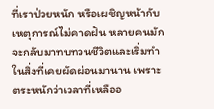ที่เราป่วยหนัก หรือเผชิญหน้ากับเหตุการณ์ไม่คาดฝัน หลายคนมักจะกลับมาทบทวนชีวิตและเริ่มทำในสิ่งที่เคยผัดผ่อนมานาน เพราะตระหนักว่าเวลาที่เหลืออ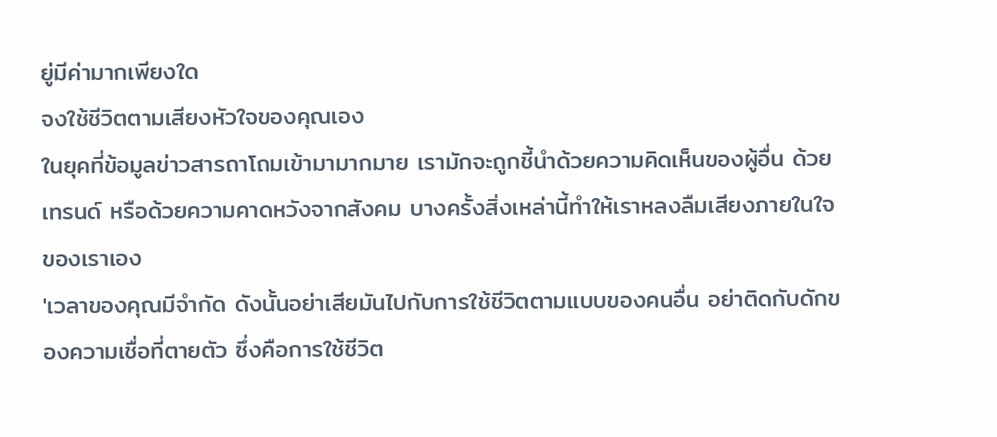ยู่มีค่ามากเพียงใด
จงใช้ชีวิตตามเสียงหัวใจของคุณเอง
ในยุคที่ข้อมูลข่าวสารถาโถมเข้ามามากมาย เรามักจะถูกชี้นำด้วยความคิดเห็นของผู้อื่น ด้วยเทรนด์ หรือด้วยความคาดหวังจากสังคม บางครั้งสิ่งเหล่านี้ทำให้เราหลงลืมเสียงภายในใจของเราเอง
'เวลาของคุณมีจำกัด ดังนั้นอย่าเสียมันไปกับการใช้ชีวิตตามแบบของคนอื่น อย่าติดกับดักของความเชื่อที่ตายตัว ซึ่งคือการใช้ชีวิต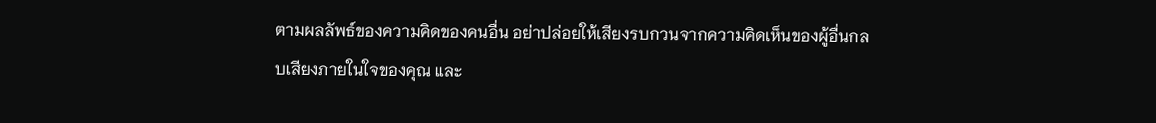ตามผลลัพธ์ของความคิดของคนอื่น อย่าปล่อยให้เสียงรบกวนจากความคิดเห็นของผู้อื่นกลบเสียงภายในใจของคุณ และ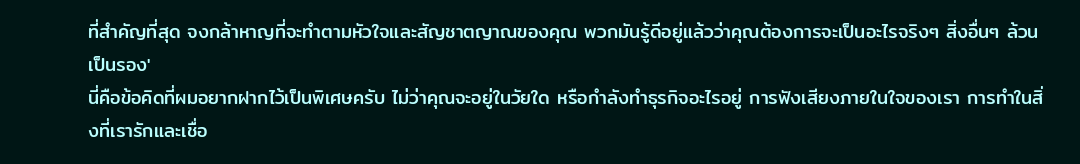ที่สำคัญที่สุด จงกล้าหาญที่จะทำตามหัวใจและสัญชาตญาณของคุณ พวกมันรู้ดีอยู่แล้วว่าคุณต้องการจะเป็นอะไรจริงๆ สิ่งอื่นๆ ล้วนเป็นรอง'
นี่คือข้อคิดที่ผมอยากฝากไว้เป็นพิเศษครับ ไม่ว่าคุณจะอยู่ในวัยใด หรือกำลังทำธุรกิจอะไรอยู่ การฟังเสียงภายในใจของเรา การทำในสิ่งที่เรารักและเชื่อ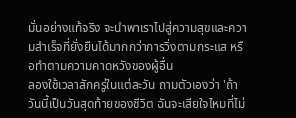มั่นอย่างแท้จริง จะนำพาเราไปสู่ความสุขและความสำเร็จที่ยั่งยืนได้มากกว่าการวิ่งตามกระแส หรือทำตามความคาดหวังของผู้อื่น
ลองใช้เวลาสักครู่ในแต่ละวัน ถามตัวเองว่า 'ถ้าวันนี้เป็นวันสุดท้ายของชีวิต ฉันจะเสียใจไหมที่ไม่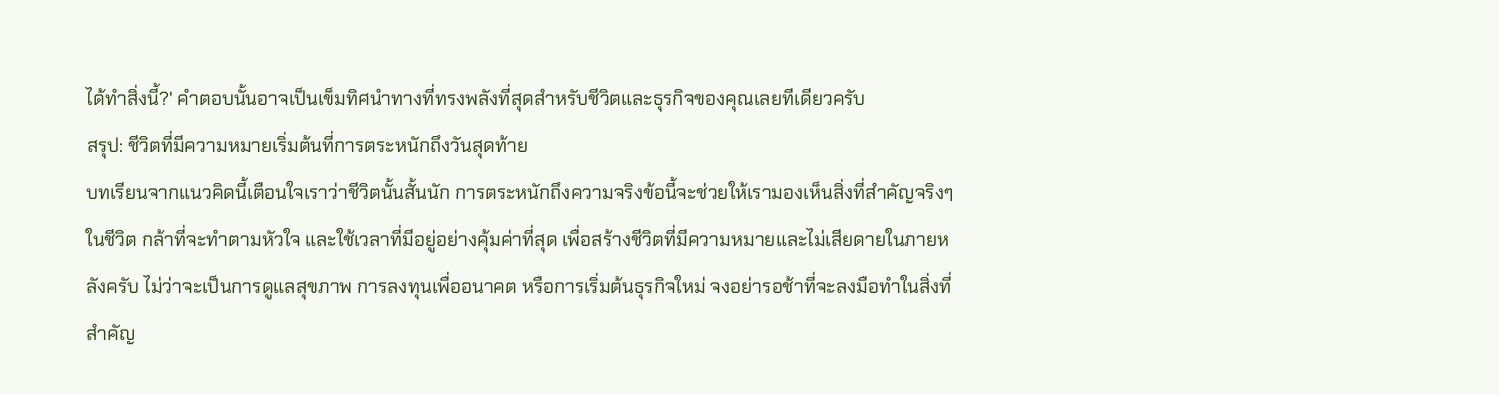ได้ทำสิ่งนี้?' คำตอบนั้นอาจเป็นเข็มทิศนำทางที่ทรงพลังที่สุดสำหรับชีวิตและธุรกิจของคุณเลยทีเดียวครับ
สรุป: ชีวิตที่มีความหมายเริ่มต้นที่การตระหนักถึงวันสุดท้าย
บทเรียนจากแนวคิดนี้เตือนใจเราว่าชีวิตนั้นสั้นนัก การตระหนักถึงความจริงข้อนี้จะช่วยให้เรามองเห็นสิ่งที่สำคัญจริงๆ ในชีวิต กล้าที่จะทำตามหัวใจ และใช้เวลาที่มีอยู่อย่างคุ้มค่าที่สุด เพื่อสร้างชีวิตที่มีความหมายและไม่เสียดายในภายหลังครับ ไม่ว่าจะเป็นการดูแลสุขภาพ การลงทุนเพื่ออนาคต หรือการเริ่มต้นธุรกิจใหม่ จงอย่ารอช้าที่จะลงมือทำในสิ่งที่สำคัญ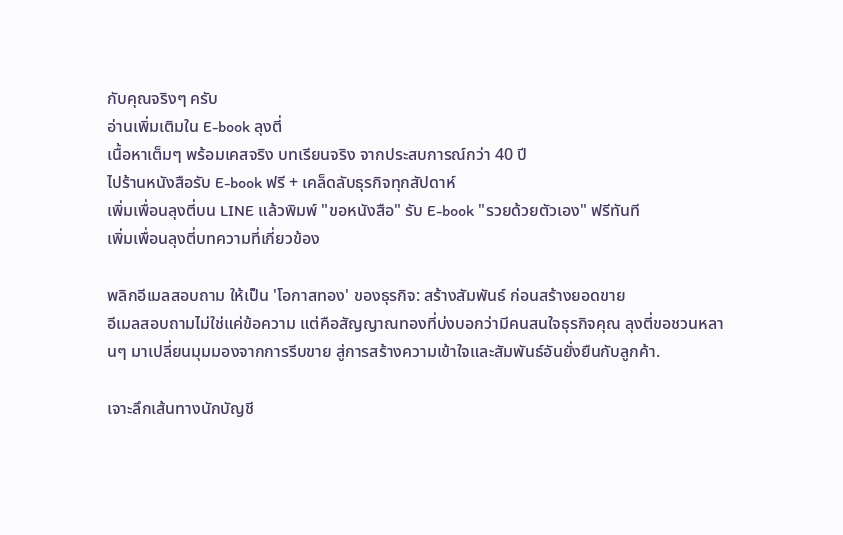กับคุณจริงๆ ครับ
อ่านเพิ่มเติมใน E-book ลุงตี่
เนื้อหาเต็มๆ พร้อมเคสจริง บทเรียนจริง จากประสบการณ์กว่า 40 ปี
ไปร้านหนังสือรับ E-book ฟรี + เคล็ดลับธุรกิจทุกสัปดาห์
เพิ่มเพื่อนลุงตี่บน LINE แล้วพิมพ์ "ขอหนังสือ" รับ E-book "รวยด้วยตัวเอง" ฟรีทันที
เพิ่มเพื่อนลุงตี่บทความที่เกี่ยวข้อง

พลิกอีเมลสอบถาม ให้เป็น 'โอกาสทอง' ของธุรกิจ: สร้างสัมพันธ์ ก่อนสร้างยอดขาย
อีเมลสอบถามไม่ใช่แค่ข้อความ แต่คือสัญญาณทองที่บ่งบอกว่ามีคนสนใจธุรกิจคุณ ลุงตี่ขอชวนหลานๆ มาเปลี่ยนมุมมองจากการรีบขาย สู่การสร้างความเข้าใจและสัมพันธ์อันยั่งยืนกับลูกค้า.

เจาะลึกเส้นทางนักบัญชี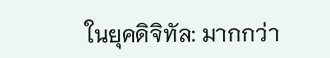ในยุคดิจิทัล: มากกว่า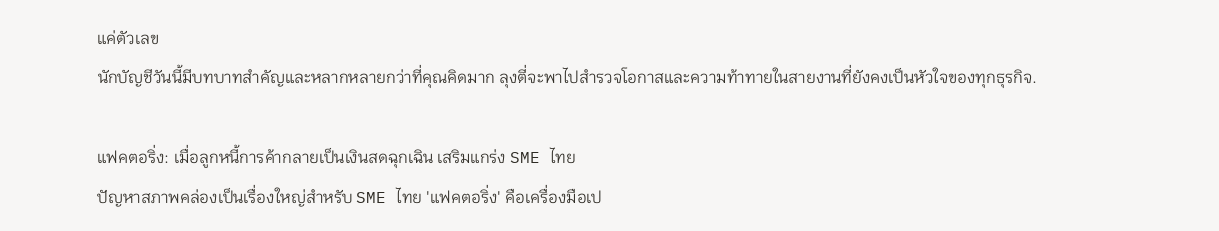แค่ตัวเลข
นักบัญชีวันนี้มีบทบาทสำคัญและหลากหลายกว่าที่คุณคิดมาก ลุงตี่จะพาไปสำรวจโอกาสและความท้าทายในสายงานที่ยังคงเป็นหัวใจของทุกธุรกิจ.

แฟคตอริ่ง: เมื่อลูกหนี้การค้ากลายเป็นเงินสดฉุกเฉิน เสริมแกร่ง SME ไทย
ปัญหาสภาพคล่องเป็นเรื่องใหญ่สำหรับ SME ไทย 'แฟคตอริ่ง' คือเครื่องมือเป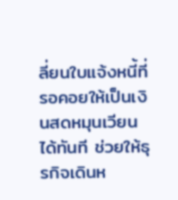ลี่ยนใบแจ้งหนี้ที่รอคอยให้เป็นเงินสดหมุนเวียนได้ทันที ช่วยให้ธุรกิจเดินห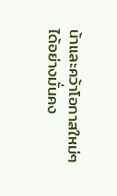น้าและคว้าโอกาสใหม่ๆ ได้อย่างมั่นคง